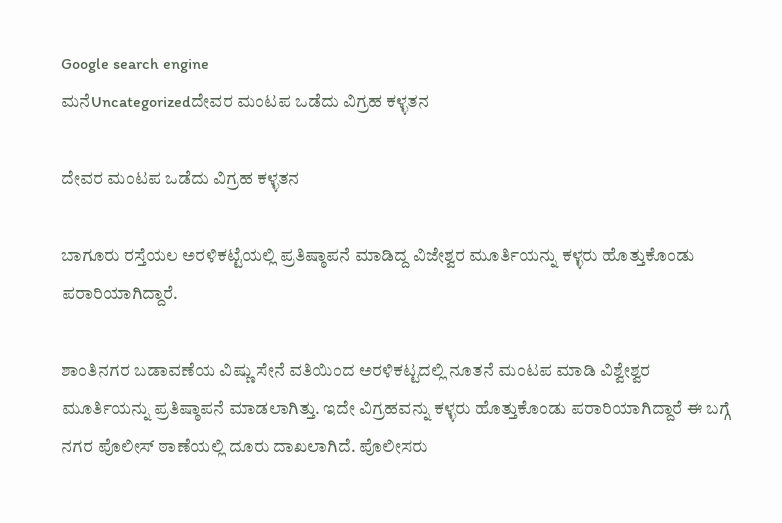Google search engine
ಮನೆUncategorizedದೇವರ ಮಂಟಪ ಒಡೆದು ವಿಗ್ರಹ ಕಳ್ಳತನ

ದೇವರ ಮಂಟಪ ಒಡೆದು ವಿಗ್ರಹ ಕಳ್ಳತನ

ಬಾಗೂರು ರಸ್ತೆಯಲ ಅರಳಿಕಟ್ಟೆಯಲ್ಲಿ ಪ್ರತಿಷ್ಠಾಪನೆ ಮಾಡಿದ್ದ ವಿಜೇಶ್ವರ ಮೂರ್ತಿಯನ್ನು ಕಳ್ಳರು ಹೊತ್ತುಕೊಂಡು ಪರಾರಿಯಾಗಿದ್ದಾರೆ.

ಶಾಂತಿನಗರ ಬಡಾವಣೆಯ ವಿಷ್ಣು ಸೇನೆ ವತಿಯಿಂದ ಅರಳಿಕಟ್ಟದಲ್ಲಿ ನೂತನೆ ಮಂಟಪ ಮಾಡಿ ವಿಶ್ವೇಶ್ವರ ಮೂರ್ತಿಯನ್ನು ಪ್ರತಿಷ್ಠಾಪನೆ ಮಾಡಲಾಗಿತ್ತು. ಇದೇ ವಿಗ್ರಹವನ್ನು ಕಳ್ಳರು ಹೊತ್ತುಕೊಂಡು ಪರಾರಿಯಾಗಿದ್ದಾರೆ ಈ ಬಗ್ಗೆ ನಗರ ಪೊಲೀಸ್ ಠಾಣೆಯಲ್ಲಿ ದೂರು ದಾಖಲಾಗಿದೆ. ಪೊಲೀಸರು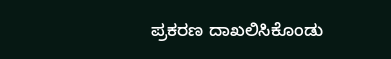ಪ್ರಕರಣ ದಾಖಲಿಸಿಕೊಂಡು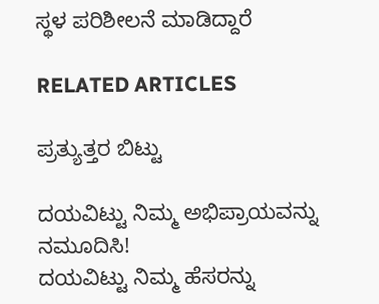ಸ್ಥಳ ಪರಿಶೀಲನೆ ಮಾಡಿದ್ದಾರೆ

RELATED ARTICLES

ಪ್ರತ್ಯುತ್ತರ ಬಿಟ್ಟು

ದಯವಿಟ್ಟು ನಿಮ್ಮ ಅಭಿಪ್ರಾಯವನ್ನು ನಮೂದಿಸಿ!
ದಯವಿಟ್ಟು ನಿಮ್ಮ ಹೆಸರನ್ನು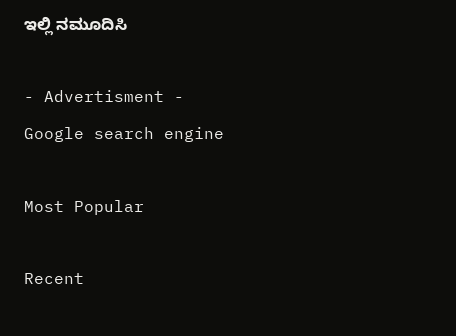ಇಲ್ಲಿ ನಮೂದಿಸಿ

- Advertisment -
Google search engine

Most Popular

Recent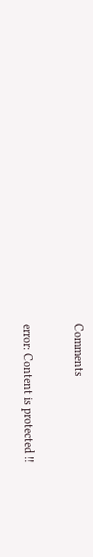Comments

error: Content is protected !!